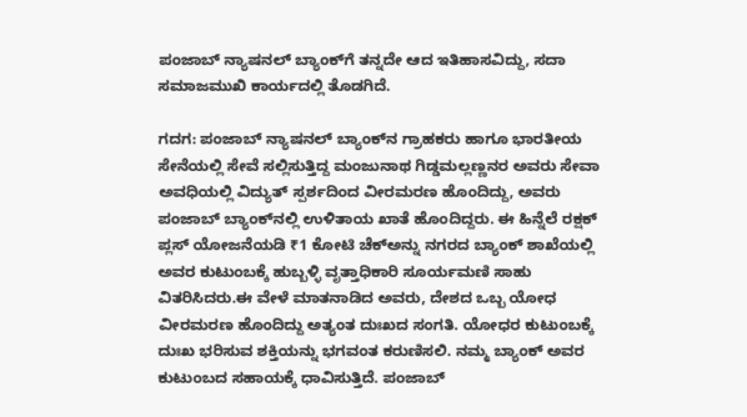ಪಂಜಾಬ್ ನ್ಯಾಷನಲ್ ಬ್ಯಾಂಕ್‌ಗೆ ತನ್ನದೇ ಆದ ಇತಿಹಾಸವಿದ್ದು, ಸದಾ ಸಮಾಜಮುಖಿ ಕಾರ್ಯದಲ್ಲಿ ತೊಡಗಿದೆ.

ಗದಗ: ಪಂಜಾಬ್ ನ್ಯಾಷನಲ್ ಬ್ಯಾಂಕ್‌ನ ಗ್ರಾಹಕರು ಹಾಗೂ ಭಾರತೀಯ ಸೇನೆಯಲ್ಲಿ ಸೇವೆ ಸಲ್ಲಿಸುತ್ತಿದ್ದ ಮಂಜುನಾಥ ಗಿಡ್ಡಮಲ್ಲಣ್ಣನರ ಅವರು ಸೇವಾ ಅವಧಿಯಲ್ಲಿ ವಿದ್ಯುತ್ ಸ್ಪರ್ಶದಿಂದ ವೀರಮರಣ ಹೊಂದಿದ್ದು, ಅವರು ಪಂಜಾಬ್ ಬ್ಯಾಂಕ್‌ನಲ್ಲಿ ಉಳಿತಾಯ ಖಾತೆ ಹೊಂದಿದ್ದರು. ಈ ಹಿನ್ನೆಲೆ ರಕ್ಷಕ್ ಪ್ಲಸ್ ಯೋಜನೆಯಡಿ ₹1 ಕೋಟಿ ಚೆಕ್‌ಅನ್ನು ನಗರದ ಬ್ಯಾಂಕ್‌ ಶಾಖೆಯಲ್ಲಿ ಅವರ ಕುಟುಂಬಕ್ಕೆ ಹುಬ್ಬಳ್ಳಿ ವೃತ್ತಾಧಿಕಾರಿ ಸೂರ್ಯಮಣಿ ಸಾಹು ವಿತರಿಸಿದರು.ಈ ವೇಳೆ ಮಾತನಾಡಿದ ಅವರು, ದೇಶದ ಒಬ್ಬ ಯೋಧ ವೀರಮರಣ ಹೊಂದಿದ್ದು ಅತ್ಯಂತ ದುಃಖದ ಸಂಗತಿ. ಯೋಧರ ಕುಟುಂಬಕ್ಕೆ ದುಃಖ ಭರಿಸುವ ಶಕ್ತಿಯನ್ನು ಭಗವಂತ ಕರುಣಿಸಲಿ. ನಮ್ಮ ಬ್ಯಾಂಕ್ ಅವರ ಕುಟುಂಬದ ಸಹಾಯಕ್ಕೆ ಧಾವಿಸುತ್ತಿದೆ. ಪಂಜಾಬ್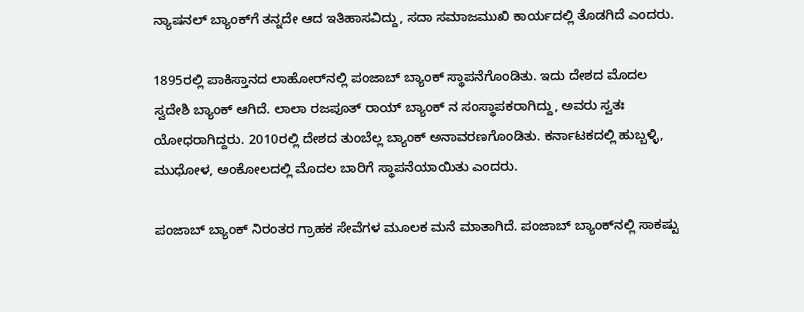ನ್ಯಾಷನಲ್ ಬ್ಯಾಂಕ್‌ಗೆ ತನ್ನದೇ ಆದ ಇತಿಹಾಸವಿದ್ದು, ಸದಾ ಸಮಾಜಮುಖಿ ಕಾರ್ಯದಲ್ಲಿ ತೊಡಗಿದೆ ಎಂದರು.

1895ರಲ್ಲಿ ಪಾಕಿಸ್ತಾನದ ಲಾಹೋರ್‌ನಲ್ಲಿ ಪಂಜಾಬ್ ಬ್ಯಾಂಕ್ ಸ್ಥಾಪನೆಗೊಂಡಿತು. ಇದು ದೇಶದ ಮೊದಲ ಸ್ವದೇಶಿ ಬ್ಯಾಂಕ್ ಆಗಿದೆ. ಲಾಲಾ ರಜಪೂತ್ ರಾಯ್ ಬ್ಯಾಂಕ್ ನ ಸಂಸ್ಥಾಪಕರಾಗಿದ್ದು, ಅವರು ಸ್ವತಃ ಯೋಧರಾಗಿದ್ದರು. 2010ರಲ್ಲಿ ದೇಶದ ತುಂಬೆಲ್ಲ ಬ್ಯಾಂಕ್ ಅನಾವರಣಗೊಂಡಿತು. ಕರ್ನಾಟಕದಲ್ಲಿ ಹುಬ್ಬಳ್ಳಿ, ಮುಧೋಳ, ಅಂಕೋಲದಲ್ಲಿ ಮೊದಲ ಬಾರಿಗೆ ಸ್ಥಾಪನೆಯಾಯಿತು ಎಂದರು.

ಪಂಜಾಬ್ ಬ್ಯಾಂಕ್ ನಿರಂತರ ಗ್ರಾಹಕ ಸೇವೆಗಳ ಮೂಲಕ ಮನೆ ಮಾತಾಗಿದೆ. ಪಂಜಾಬ್ ಬ್ಯಾಂಕ್‌ನಲ್ಲಿ ಸಾಕಷ್ಟು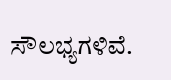ಸೌಲಭ್ಯಗಳಿವೆ.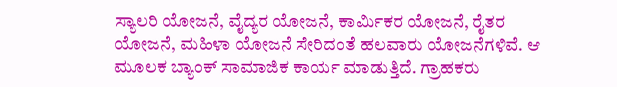ಸ್ಯಾಲರಿ ಯೋಜನೆ, ವೈದ್ಯರ ಯೋಜನೆ, ಕಾರ್ಮಿಕರ ಯೋಜನೆ, ರೈತರ ಯೋಜನೆ, ಮಹಿಳಾ ಯೋಜನೆ ಸೇರಿದಂತೆ ಹಲವಾರು ಯೋಜನೆಗಳಿವೆ. ಆ ಮೂಲಕ ಬ್ಯಾಂಕ್ ಸಾಮಾಜಿಕ ಕಾರ್ಯ ಮಾಡುತ್ತಿದೆ. ಗ್ರಾಹಕರು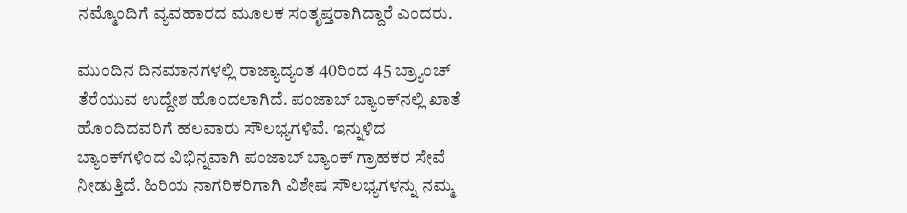ನಮ್ಮೊಂದಿಗೆ ವ್ಯವಹಾರದ ಮೂಲಕ ಸಂತೃಪ್ತರಾಗಿದ್ದಾರೆ ಎಂದರು.

ಮುಂದಿನ ದಿನಮಾನಗಳಲ್ಲಿ ರಾಜ್ಯಾದ್ಯಂತ 40ರಿಂದ 45 ಬ್ರ್ಯಾಂಚ್ ತೆರೆಯುವ ಉದ್ದೇಶ ಹೊಂದಲಾಗಿದೆ. ಪಂಜಾಬ್ ಬ್ಯಾಂಕ್‌ನಲ್ಲಿ ಖಾತೆ ಹೊಂದಿದವರಿಗೆ ಹಲವಾರು ಸೌಲಭ್ಯಗಳಿವೆ. ಇನ್ನುಳಿದ ಬ್ಯಾಂಕ್‌ಗಳಿಂದ ವಿಭಿನ್ನವಾಗಿ ಪಂಜಾಬ್ ಬ್ಯಾಂಕ್ ಗ್ರಾಹಕರ ಸೇವೆ ನೀಡುತ್ತಿದೆ. ಹಿರಿಯ ನಾಗರಿಕರಿಗಾಗಿ ವಿಶೇಷ ಸೌಲಭ್ಯಗಳನ್ನು ನಮ್ಮ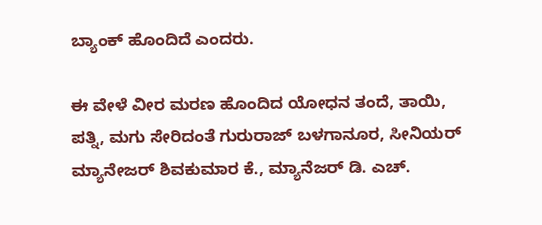ಬ್ಯಾಂಕ್ ಹೊಂದಿದೆ ಎಂದರು.

ಈ ವೇಳೆ ವೀರ ಮರಣ ಹೊಂದಿದ ಯೋಧನ ತಂದೆ, ತಾಯಿ, ಪತ್ನಿ, ಮಗು ಸೇರಿದಂತೆ ಗುರುರಾಜ್ ಬಳಗಾನೂರ, ಸೀನಿಯರ್ ಮ್ಯಾನೇಜರ್ ಶಿವಕುಮಾರ ಕೆ., ಮ್ಯಾನೆಜರ್ ಡಿ. ಎಚ್.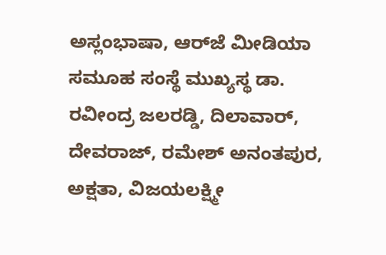ಅಸ್ಲಂಭಾಷಾ, ಆರ್‌ಜೆ ಮೀಡಿಯಾ ಸಮೂಹ ಸಂಸ್ಥೆ ಮುಖ್ಯಸ್ಥ ಡಾ. ರವೀಂದ್ರ ಜಲರಡ್ಡಿ, ದಿಲಾವಾರ್, ದೇವರಾಜ್, ರಮೇಶ್ ಅನಂತಪುರ, ಅಕ್ಷತಾ, ವಿಜಯಲಕ್ಷ್ಮೀ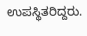ಉಪಸ್ಥಿತರಿದ್ದರು.